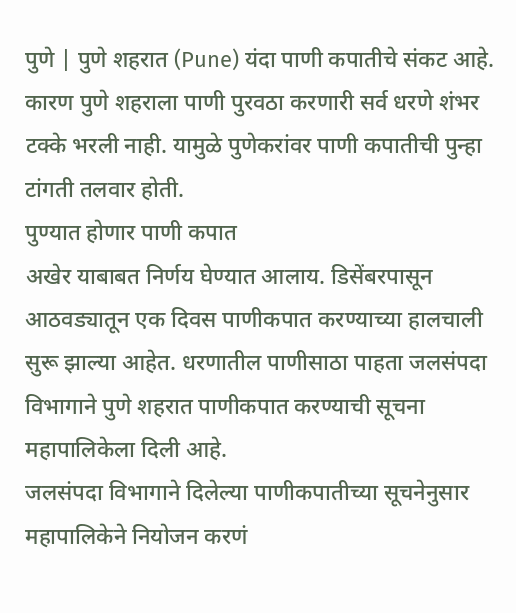पुणे | पुणे शहरात (Pune) यंदा पाणी कपातीचे संकट आहे. कारण पुणे शहराला पाणी पुरवठा करणारी सर्व धरणे शंभर टक्के भरली नाही. यामुळे पुणेकरांवर पाणी कपातीची पुन्हा टांगती तलवार होती.
पुण्यात होणार पाणी कपात
अखेर याबाबत निर्णय घेण्यात आलाय. डिसेंबरपासून आठवड्यातून एक दिवस पाणीकपात करण्याच्या हालचाली सुरू झाल्या आहेत. धरणातील पाणीसाठा पाहता जलसंपदा विभागाने पुणे शहरात पाणीकपात करण्याची सूचना महापालिकेला दिली आहे.
जलसंपदा विभागाने दिलेल्या पाणीकपातीच्या सूचनेनुसार महापालिकेने नियोजन करणं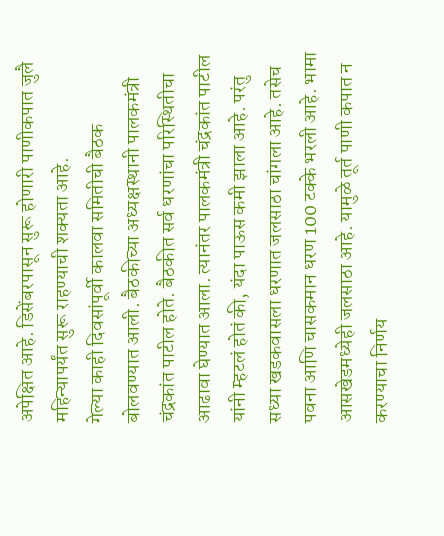अपेक्षित आहे. डिसेंबरपासून सुरू होणारी पाणीकपात जुलै महिन्यापर्यंत सुरू राहण्याची शक्यता आहे.
गेल्या काही दिवसांपूर्वी कालवा समितीची बैठक बोलवण्यात आली. बैठकीच्या अध्यक्षस्थानी पालकमंत्री चंद्रकांत पाटील होते. बैठकीत सर्व धरणांचा परिस्थितीचा आढावा घेण्यात आला. त्यानंतर पालकमंत्री चंद्रकांत पाटील यांनी म्हटलं होतं की, यंदा पाऊस कमी झाला आहे. परंतु सध्या खडकवासला धरणात जलसाठा चांगला आहे. तसेच पवना आणि चासकमान धरण 100 टक्के भरली आहे. भामा आसखेडमध्येही जलसाठा आहे. यामुळे तूर्त पाणी कपात न करण्याचा निर्णय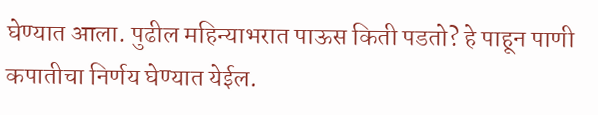घेण्यात आला. पुढील महिन्याभरात पाऊस किती पडतो? हे पाहून पाणी कपातीचा निर्णय घेण्यात येईल.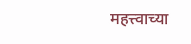महत्त्वाच्या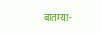बातम्या-